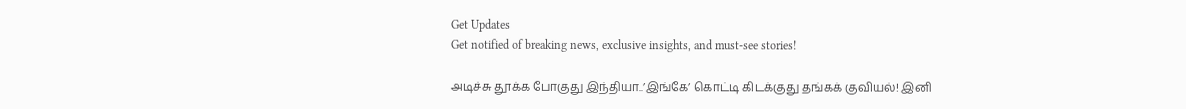Get Updates
Get notified of breaking news, exclusive insights, and must-see stories!

அடிச்சு தூக்க போகுது இந்தியா..’இங்கே’ கொட்டி கிடக்குது தங்கக் குவியல்! இனி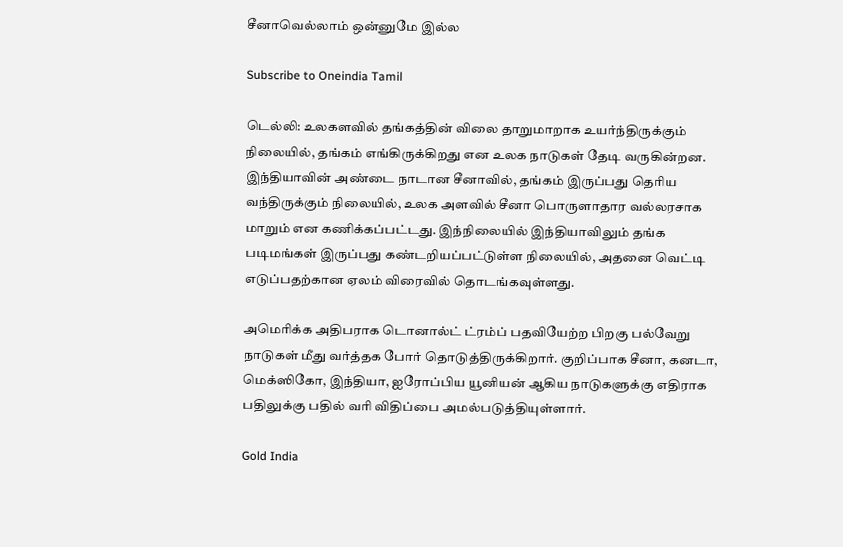சீனாவெல்லாம் ஒன்னுமே இல்ல

Subscribe to Oneindia Tamil

டெல்லி: உலகளவில் தங்கத்தின் விலை தாறுமாறாக உயர்ந்திருக்கும் நிலையில், தங்கம் எங்கிருக்கிறது என உலக நாடுகள் தேடி வருகின்றன. இந்தியாவின் அண்டை நாடான சீனாவில், தங்கம் இருப்பது தெரிய வந்திருக்கும் நிலையில், உலக அளவில் சீனா பொருளாதார வல்லரசாக மாறும் என கணிக்கப்பட்டது. இந்நிலையில் இந்தியாவிலும் தங்க படிமங்கள் இருப்பது கண்டறியப்பட்டுள்ள நிலையில், அதனை வெட்டி எடுப்பதற்கான ஏலம் விரைவில் தொடங்கவுள்ளது.

அமெரிக்க அதிபராக டொனால்ட் ட்ரம்ப் பதவியேற்ற பிறகு பல்வேறு நாடுகள் மீது வர்த்தக போர் தொடுத்திருக்கிறார். குறிப்பாக சீனா, கனடா, மெக்ஸிகோ, இந்தியா, ஐரோப்பிய யூனியன் ஆகிய நாடுகளுக்கு எதிராக பதிலுக்கு பதில் வரி விதிப்பை அமல்படுத்தியுள்ளார்.

Gold India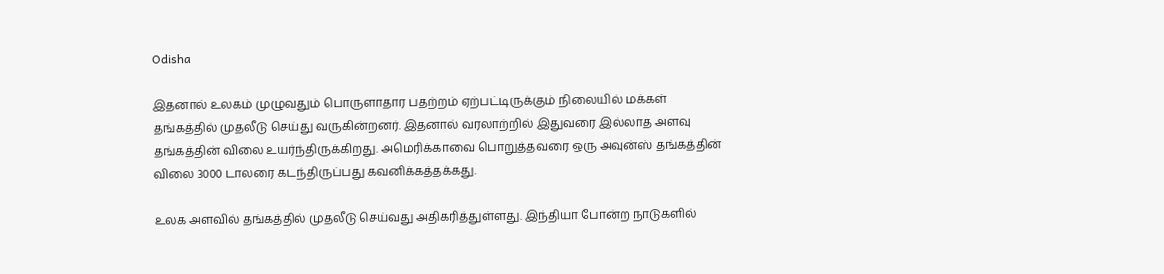Odisha

இதனால் உலகம் முழுவதும் பொருளாதார பதற்றம் ஏற்பட்டிருக்கும் நிலையில் மக்கள் தங்கத்தில் முதலீடு செய்து வருகின்றனர். இதனால் வரலாற்றில் இதுவரை இல்லாத அளவு தங்கத்தின் விலை உயர்ந்திருக்கிறது. அமெரிக்காவை பொறுத்தவரை ஒரு அவுன்ஸ் தங்கத்தின் விலை 3000 டாலரை கடந்திருப்பது கவனிக்கத்தக்கது.

உலக அளவில் தங்கத்தில் முதலீடு செய்வது அதிகரித்துள்ளது. இந்தியா போன்ற நாடுகளில்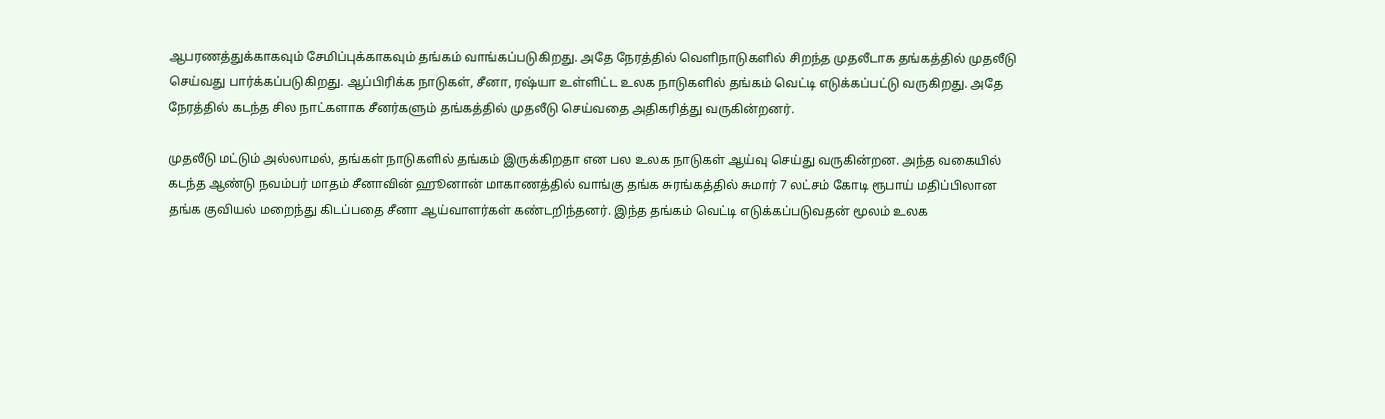ஆபரணத்துக்காகவும் சேமிப்புக்காகவும் தங்கம் வாங்கப்படுகிறது. அதே நேரத்தில் வெளிநாடுகளில் சிறந்த முதலீடாக தங்கத்தில் முதலீடு செய்வது பார்க்கப்படுகிறது. ஆப்பிரிக்க நாடுகள், சீனா, ரஷ்யா உள்ளிட்ட உலக நாடுகளில் தங்கம் வெட்டி எடுக்கப்பட்டு வருகிறது. அதே நேரத்தில் கடந்த சில நாட்களாக சீனர்களும் தங்கத்தில் முதலீடு செய்வதை அதிகரித்து வருகின்றனர்.

முதலீடு மட்டும் அல்லாமல், தங்கள் நாடுகளில் தங்கம் இருக்கிறதா என பல உலக நாடுகள் ஆய்வு செய்து வருகின்றன. அந்த வகையில் கடந்த ஆண்டு நவம்பர் மாதம் சீனாவின் ஹூனான் மாகாணத்தில் வாங்கு தங்க சுரங்கத்தில் சுமார் 7 லட்சம் கோடி ரூபாய் மதிப்பிலான தங்க குவியல் மறைந்து கிடப்பதை சீனா ஆய்வாளர்கள் கண்டறிந்தனர். இந்த தங்கம் வெட்டி எடுக்கப்படுவதன் மூலம் உலக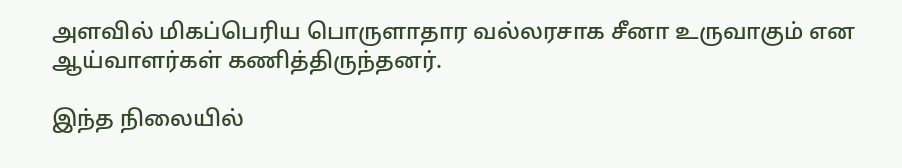அளவில் மிகப்பெரிய பொருளாதார வல்லரசாக சீனா உருவாகும் என ஆய்வாளர்கள் கணித்திருந்தனர்.

இந்த நிலையில்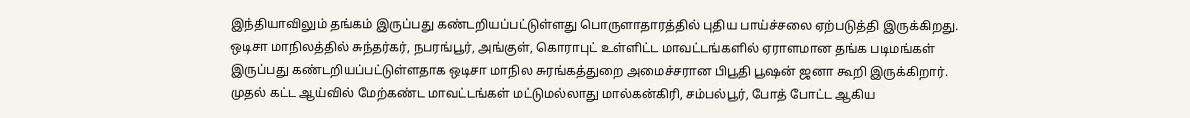இந்தியாவிலும் தங்கம் இருப்பது கண்டறியப்பட்டுள்ளது பொருளாதாரத்தில் புதிய பாய்ச்சலை ஏற்படுத்தி இருக்கிறது. ஒடிசா மாநிலத்தில் சுந்தர்கர், நபரங்பூர், அங்குள், கொராபுட் உள்ளிட்ட மாவட்டங்களில் ஏராளமான தங்க படிமங்கள் இருப்பது கண்டறியப்பட்டுள்ளதாக ஒடிசா மாநில சுரங்கத்துறை அமைச்சரான பிபூதி பூஷன் ஜனா கூறி இருக்கிறார். முதல் கட்ட ஆய்வில் மேற்கண்ட மாவட்டங்கள் மட்டுமல்லாது மால்கன்கிரி, சம்பல்பூர், போத் போட்ட ஆகிய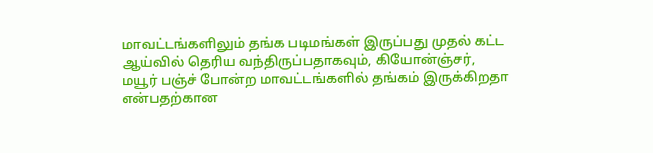மாவட்டங்களிலும் தங்க படிமங்கள் இருப்பது முதல் கட்ட ஆய்வில் தெரிய வந்திருப்பதாகவும், கியோன்ஞ்சர், மயூர் பஞ்ச் போன்ற மாவட்டங்களில் தங்கம் இருக்கிறதா என்பதற்கான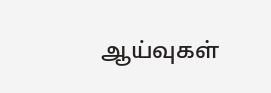ஆய்வுகள்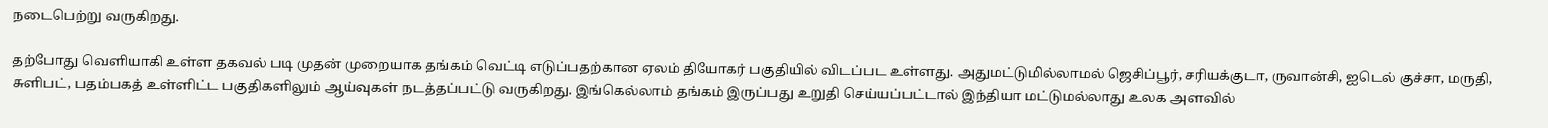நடைபெற்று வருகிறது.

தற்போது வெளியாகி உள்ள தகவல் படி முதன் முறையாக தங்கம் வெட்டி எடுப்பதற்கான ஏலம் தியோகர் பகுதியில் விடப்பட உள்ளது. அதுமட்டுமில்லாமல் ஜெசிப்பூர், சரியக்குடா, ருவான்சி, ஐடெல் குச்சா, மருதி, சுளிபட், பதம்பகத் உள்ளிட்ட பகுதிகளிலும் ஆய்வுகள் நடத்தப்பட்டு வருகிறது. இங்கெல்லாம் தங்கம் இருப்பது உறுதி செய்யப்பட்டால் இந்தியா மட்டுமல்லாது உலக அளவில்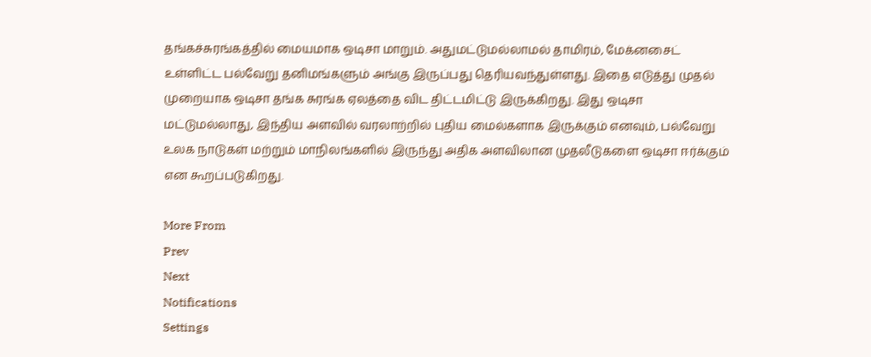தங்கச்சுரங்கத்தில் மையமாக ஒடிசா மாறும். அதுமட்டுமல்லாமல் தாமிரம், மேக்னசைட் உள்ளிட்ட பல்வேறு தனிமங்களும் அங்கு இருப்பது தெரியவந்துள்ளது. இதை எடுத்து முதல் முறையாக ஒடிசா தங்க சுரங்க ஏலத்தை விட திட்டமிட்டு இருக்கிறது. இது ஒடிசா மட்டுமல்லாது, இந்திய அளவில் வரலாற்றில் புதிய மைல்களாக இருக்கும் எனவும், பல்வேறு உலக நாடுகள் மற்றும் மாநிலங்களில் இருந்து அதிக அளவிலான முதலீடுகளை ஒடிசா ஈர்க்கும் என கூறப்படுகிறது.

More From
Prev
Next
Notifications
Settings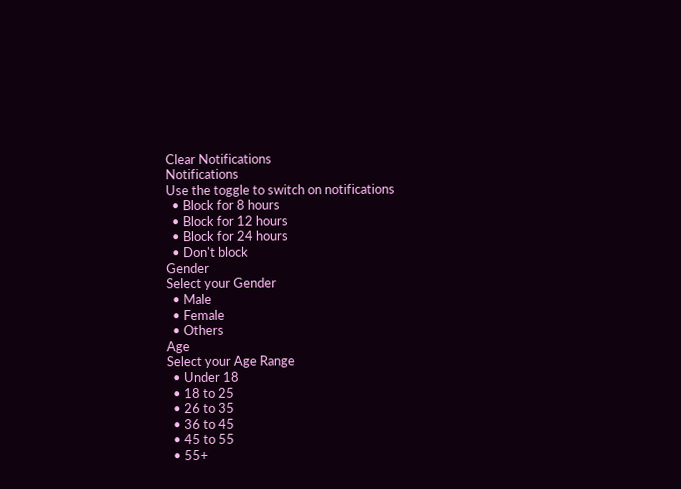Clear Notifications
Notifications
Use the toggle to switch on notifications
  • Block for 8 hours
  • Block for 12 hours
  • Block for 24 hours
  • Don't block
Gender
Select your Gender
  • Male
  • Female
  • Others
Age
Select your Age Range
  • Under 18
  • 18 to 25
  • 26 to 35
  • 36 to 45
  • 45 to 55
  • 55+